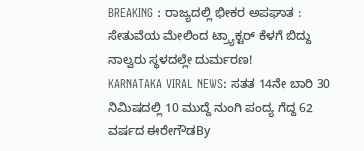BREAKING : ರಾಜ್ಯದಲ್ಲಿ ಭೀಕರ ಅಪಘಾತ : ಸೇತುವೆಯ ಮೇಲಿಂದ ಟ್ರ್ಯಾಕ್ಟರ್ ಕೆಳಗೆ ಬಿದ್ದು ನಾಲ್ವರು ಸ್ಥಳದಲ್ಲೇ ದುರ್ಮರಣ!
KARNATAKA VIRAL NEWS: ಸತತ 14ನೇ ಬಾರಿ 30 ನಿಮಿಷದಲ್ಲಿ 10 ಮುದ್ದೆ ನುಂಗಿ ಪಂದ್ಯ ಗೆದ್ದ 62 ವರ್ಷದ ಈರೇಗೌಡBy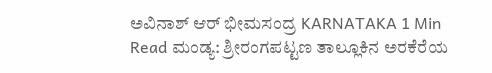ಅವಿನಾಶ್ ಆರ್ ಭೀಮಸಂದ್ರ KARNATAKA 1 Min Read ಮಂಡ್ಯ: ಶ್ರೀರಂಗಪಟ್ಟಣ ತಾಲ್ಲೂಕಿನ ಅರಕೆರೆಯ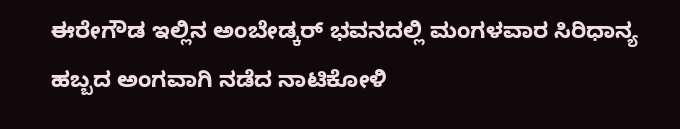ಈರೇಗೌಡ ಇಲ್ಲಿನ ಅಂಬೇಡ್ಕರ್ ಭವನದಲ್ಲಿ ಮಂಗಳವಾರ ಸಿರಿಧಾನ್ಯ ಹಬ್ಬದ ಅಂಗವಾಗಿ ನಡೆದ ನಾಟಿಕೋಳಿ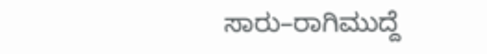ಸಾರು–ರಾಗಿಮುದ್ದೆ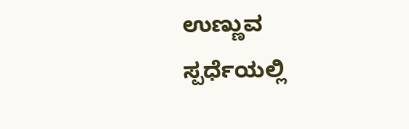ಉಣ್ಣುವ ಸ್ಪರ್ಧೆಯಲ್ಲಿ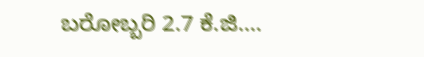ಬರೋಬ್ಬರಿ 2.7 ಕೆ.ಜಿ.…